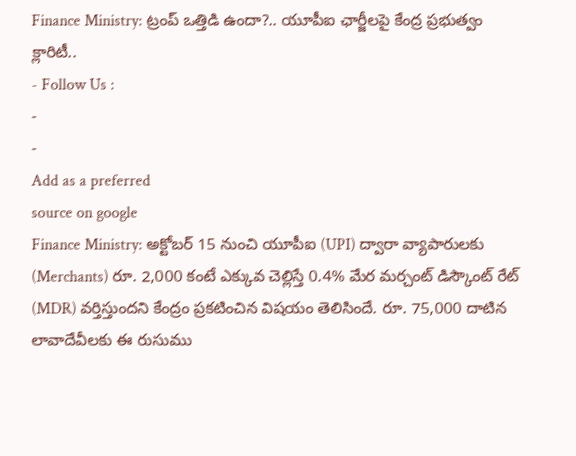Finance Ministry: ట్రంప్ ఒత్తిడి ఉందా?.. యూపీఐ ఛార్జీలపై కేంద్ర ప్రభుత్వం క్లారిటీ..
- Follow Us :
-
-
Add as a preferred
source on google
Finance Ministry: అక్టోబర్ 15 నుంచి యూపీఐ (UPI) ద్వారా వ్యాపారులకు (Merchants) రూ. 2,000 కంటే ఎక్కువ చెల్లిస్తే 0.4% మేర మర్చంట్ డిస్కౌంట్ రేట్ (MDR) వర్తిస్తుందని కేంద్రం ప్రకటించిన విషయం తెలిసిందే. రూ. 75,000 దాటిన లావాదేవీలకు ఈ రుసుము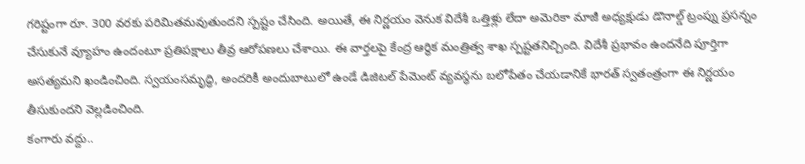గరిష్టంగా రూ. 300 వరకు పరిమితమవుతుందని స్పష్టం చేసింది. అయితే, ఈ నిర్ణయం వెనుక విదేశీ ఒత్తిళ్లు లేదా అమెరికా మాజీ అధ్యక్షుడు డొనాల్డ్ ట్రంప్ను ప్రసన్నం చేసుకునే వ్యూహం ఉందంటూ ప్రతిపక్షాలు తీవ్ర ఆరోపణలు చేశాయి. ఈ వార్తలపై కేంద్ర ఆర్థిక మంత్రిత్వ శాఖ స్పష్టతనిచ్చింది. విదేశీ ప్రభావం ఉందనేది పూర్తిగా అసత్యమని ఖండించింది. స్వయంసమృద్ధి, అందరికీ అందుబాటులో ఉండే డిజిటల్ పేమెంట్ వ్యవస్థను బలోపేతం చేయడానికే భారత్ స్వతంత్రంగా ఈ నిర్ణయం తీసుకుందని వెల్లడించింది.
కంగారు వద్దు..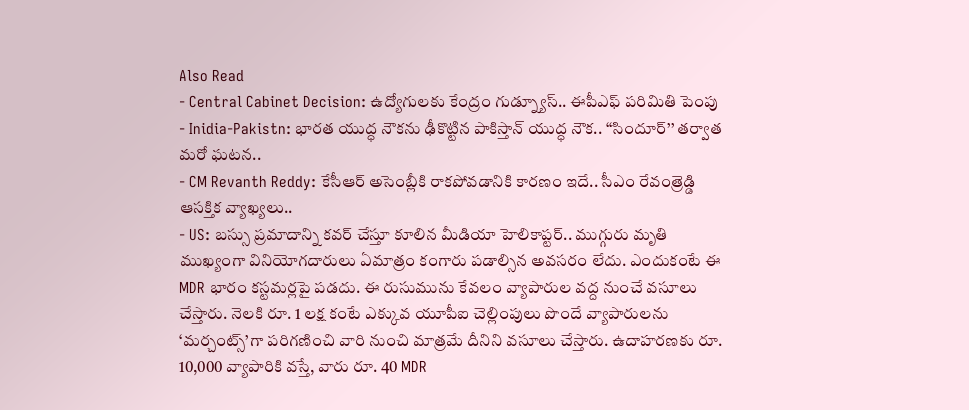Also Read
- Central Cabinet Decision: ఉద్యోగులకు కేంద్రం గుడ్న్యూస్.. ఈపీఎఫ్ పరిమితి పెంపు
- Inidia-Pakistn: భారత యుద్ధ నౌకను ఢీకొట్టిన పాకిస్తాన్ యుద్ధ నౌక.. ‘‘సిందూర్’’ తర్వాత మరో ఘటన..
- CM Revanth Reddy: కేసీఆర్ అసెంబ్లీకి రాకపోవడానికి కారణం ఇదే.. సీఎం రేవంత్రెడ్డి ఆసక్తిక వ్యాఖ్యలు..
- US: బస్సు ప్రమాదాన్ని కవర్ చేస్తూ కూలిన మీడియా హెలికాప్టర్.. ముగ్గురు మృతి
ముఖ్యంగా వినియోగదారులు ఏమాత్రం కంగారు పడాల్సిన అవసరం లేదు. ఎందుకంటే ఈ MDR భారం కస్టమర్లపై పడదు. ఈ రుసుమును కేవలం వ్యాపారుల వద్ద నుంచే వసూలు చేస్తారు. నెలకి రూ. 1 లక్ష కంటే ఎక్కువ యూపీఐ చెల్లింపులు పొందే వ్యాపారులను ‘మర్చంట్స్’గా పరిగణించి వారి నుంచి మాత్రమే దీనిని వసూలు చేస్తారు. ఉదాహరణకు రూ. 10,000 వ్యాపారికి వస్తే, వారు రూ. 40 MDR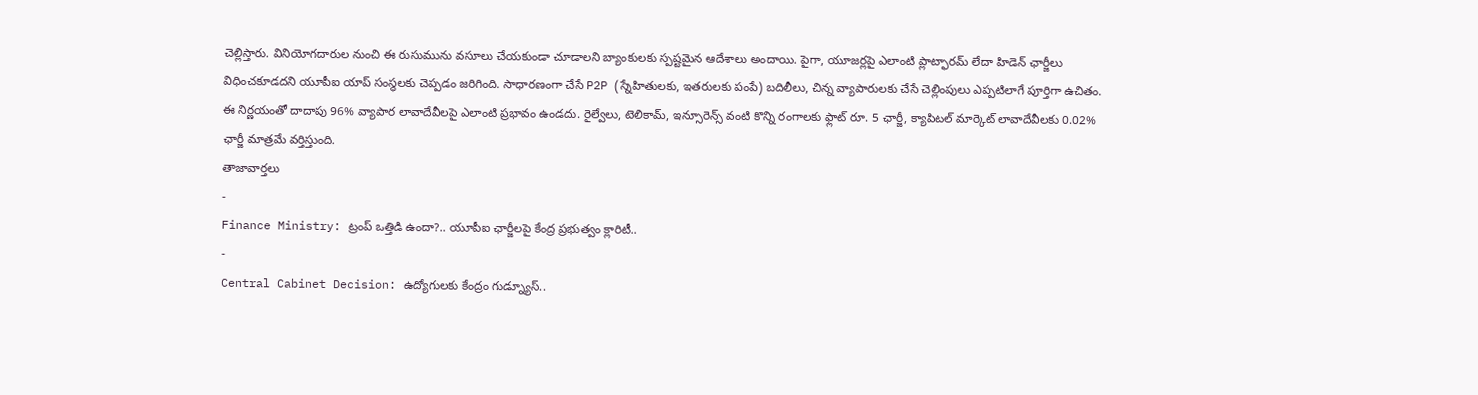చెల్లిస్తారు. వినియోగదారుల నుంచి ఈ రుసుమును వసూలు చేయకుండా చూడాలని బ్యాంకులకు స్పష్టమైన ఆదేశాలు అందాయి. పైగా, యూజర్లపై ఎలాంటి ప్లాట్ఫారమ్ లేదా హిడెన్ ఛార్జీలు విధించకూడదని యూపీఐ యాప్ సంస్థలకు చెప్పడం జరిగింది. సాధారణంగా చేసే P2P (స్నేహితులకు, ఇతరులకు పంపే) బదిలీలు, చిన్న వ్యాపారులకు చేసే చెల్లింపులు ఎప్పటిలాగే పూర్తిగా ఉచితం. ఈ నిర్ణయంతో దాదాపు 96% వ్యాపార లావాదేవీలపై ఎలాంటి ప్రభావం ఉండదు. రైల్వేలు, టెలికామ్, ఇన్సూరెన్స్ వంటి కొన్ని రంగాలకు ఫ్లాట్ రూ. 5 ఛార్జీ, క్యాపిటల్ మార్కెట్ లావాదేవీలకు 0.02% ఛార్జీ మాత్రమే వర్తిస్తుంది.
తాజావార్తలు
-
Finance Ministry: ట్రంప్ ఒత్తిడి ఉందా?.. యూపీఐ ఛార్జీలపై కేంద్ర ప్రభుత్వం క్లారిటీ..
-
Central Cabinet Decision: ఉద్యోగులకు కేంద్రం గుడ్న్యూస్..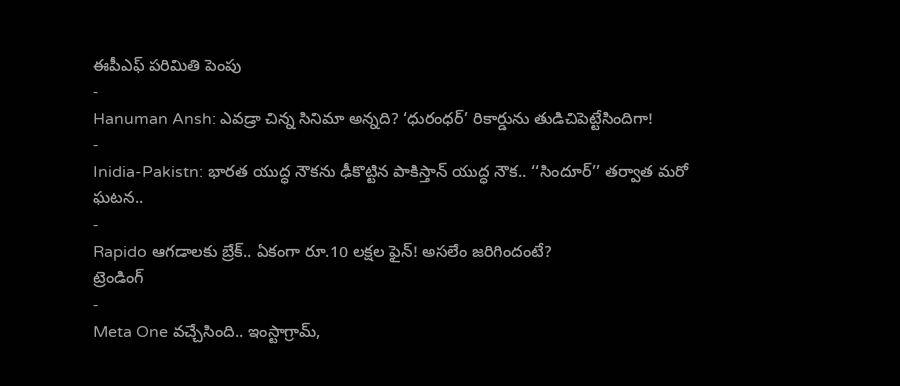ఈపీఎఫ్ పరిమితి పెంపు
-
Hanuman Ansh: ఎవడ్రా చిన్న సినిమా అన్నది? ‘ధురంధర్’ రికార్డును తుడిచిపెట్టేసిందిగా!
-
Inidia-Pakistn: భారత యుద్ధ నౌకను ఢీకొట్టిన పాకిస్తాన్ యుద్ధ నౌక.. ‘‘సిందూర్’’ తర్వాత మరో ఘటన..
-
Rapido ఆగడాలకు బ్రేక్.. ఏకంగా రూ.10 లక్షల ఫైన్! అసలేం జరిగిందంటే?
ట్రెండింగ్
-
Meta One వచ్చేసింది.. ఇంస్టాగ్రామ్,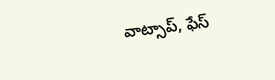వాట్సాప్, ఫేస్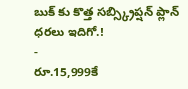బుక్ కు కొత్త సబ్స్క్రిప్షన్ ప్లాన్ ధరలు ఇదిగో.!
-
రూ.15,999కే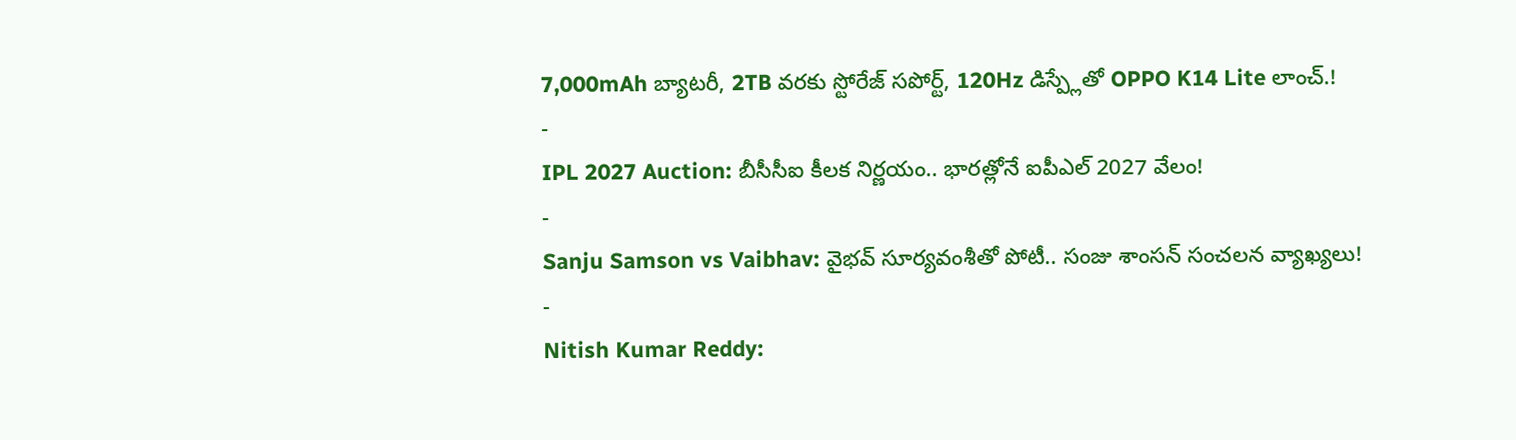7,000mAh బ్యాటరీ, 2TB వరకు స్టోరేజ్ సపోర్ట్, 120Hz డిస్ప్లేతో OPPO K14 Lite లాంచ్.!
-
IPL 2027 Auction: బీసీసీఐ కీలక నిర్ణయం.. భారత్లోనే ఐపీఎల్ 2027 వేలం!
-
Sanju Samson vs Vaibhav: వైభవ్ సూర్యవంశీతో పోటీ.. సంజు శాంసన్ సంచలన వ్యాఖ్యలు!
-
Nitish Kumar Reddy: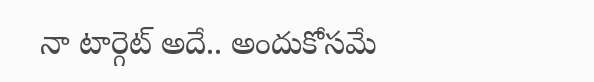నా టార్గెట్ అదే.. అందుకోసమే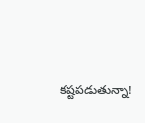కష్టపడుతున్నా!